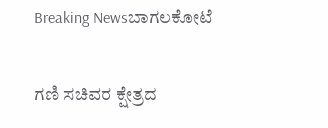Breaking Newsಬಾಗಲಕೋಟೆ

ಗಣಿ ಸಚಿವರ ಕ್ಷೇತ್ರದ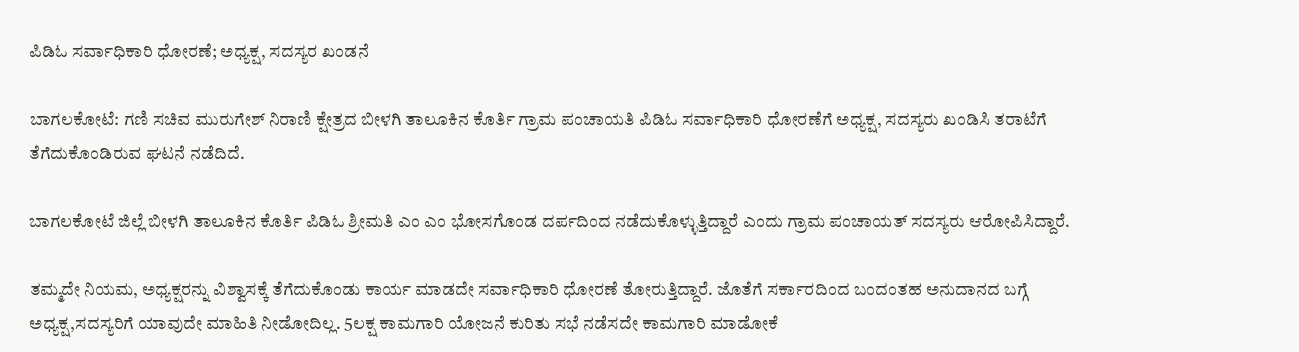ಪಿಡಿಓ ಸರ್ವಾಧಿಕಾರಿ ಧೋರಣೆ; ಅಧ್ಯಕ್ಷ, ಸದಸ್ಯರ ಖಂಡನೆ

ಬಾಗಲಕೋಟೆ: ಗಣಿ ಸಚಿವ ಮುರುಗೇಶ್ ನಿರಾಣಿ ಕ್ಷೇತ್ರದ ಬೀಳಗಿ ತಾಲೂಕಿನ ಕೊರ್ತಿ ಗ್ರಾಮ ಪಂಚಾಯತಿ ಪಿಡಿಓ ಸರ್ವಾಧಿಕಾರಿ ಧೋರಣೆಗೆ ಅಧ್ಯಕ್ಷ, ಸದಸ್ಯರು ಖಂಡಿ‌ಸಿ ತರಾಟೆಗೆ ತೆಗೆದುಕೊಂಡಿರುವ ಘಟನೆ ನಡೆದಿದೆ.

ಬಾಗಲಕೋಟೆ ಜಿಲ್ಲೆ ಬೀಳಗಿ ತಾಲೂಕಿನ ಕೊರ್ತಿ ಪಿಡಿಓ ಶ್ರೀಮತಿ ಎಂ ಎಂ ಭೋಸಗೊಂಡ ದರ್ಪದಿಂದ ನಡೆದುಕೊಳ್ಳುತ್ತಿದ್ದಾರೆ ಎಂದು ಗ್ರಾಮ ಪಂಚಾಯತ್ ಸದಸ್ಯರು ಆರೋಪಿ‌ಸಿದ್ದಾರೆ.

ತಮ್ಮದೇ ನಿಯಮ, ಅಧ್ಯಕ್ಷರನ್ನು ವಿಶ್ವಾಸಕ್ಕೆ ತೆಗೆದುಕೊಂಡು ಕಾರ್ಯ ಮಾಡದೇ ಸರ್ವಾಧಿಕಾರಿ ಧೋರಣೆ ತೋರುತ್ತಿದ್ದಾರೆ. ಜೊತೆಗೆ ಸರ್ಕಾರದಿಂದ ಬಂದಂತಹ ಅನುದಾನದ ಬಗ್ಗೆ ಅಧ್ಯಕ್ಷ,ಸದಸ್ಯರಿಗೆ ಯಾವುದೇ ಮಾಹಿತಿ ನೀಡೋದಿಲ್ಲ. 5ಲಕ್ಷ ಕಾಮಗಾರಿ ಯೋಜನೆ ಕುರಿತು ಸಭೆ ನಡೆಸದೇ ಕಾಮಗಾರಿ ಮಾಡೋಕೆ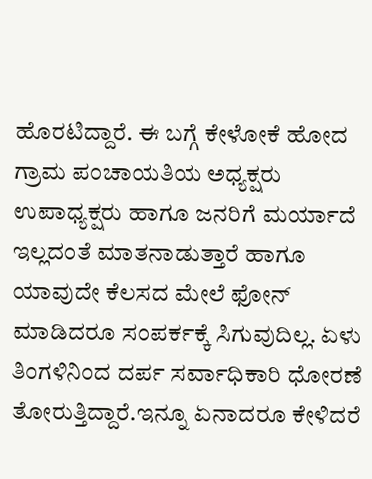ಹೊರಟಿದ್ದಾರೆ. ಈ ಬಗ್ಗೆ ಕೇಳೋಕೆ ಹೋದ ಗ್ರಾಮ ಪಂಚಾಯತಿಯ ಅಧ್ಯಕ್ಷರು ಉಪಾಧ್ಯಕ್ಷರು ಹಾಗೂ ಜನರಿಗೆ ಮರ್ಯಾದೆ ಇಲ್ಲದಂತೆ ಮಾತನಾಡುತ್ತಾರೆ ಹಾಗೂ ಯಾವುದೇ ಕೆಲಸದ ಮೇಲೆ ಫೋನ್ ಮಾಡಿದರೂ ಸಂಪರ್ಕಕ್ಕೆ ಸಿಗುವುದಿಲ್ಲ. ಏಳು ತಿಂಗಳಿನಿಂದ ದರ್ಪ ಸರ್ವಾಧಿಕಾರಿ ಧೋರಣೆ ತೋರುತ್ತಿದ್ದಾರೆ.ಇನ್ನೂ ಏನಾದರೂ ಕೇಳಿದರೆ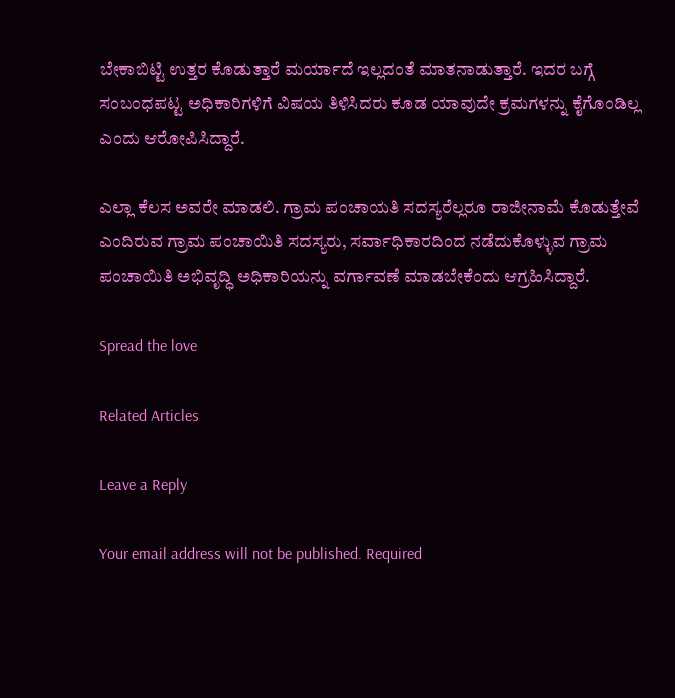ಬೇಕಾಬಿಟ್ಟಿ ಉತ್ತರ ಕೊಡುತ್ತಾರೆ ಮರ್ಯಾದೆ ಇಲ್ಲದಂತೆ ಮಾತನಾಡುತ್ತಾರೆ. ಇದರ ಬಗ್ಗೆ ಸಂಬಂಧಪಟ್ಟ ಅಧಿಕಾರಿಗಳಿಗೆ ವಿಷಯ ತಿಳಿಸಿದರು ಕೂಡ ಯಾವುದೇ ಕ್ರಮಗಳನ್ನು ಕೈಗೊಂಡಿಲ್ಲ ಎಂದು ಆರೋಪಿಸಿದ್ದಾರೆ.

ಎಲ್ಲಾ ಕೆಲಸ ಅವರೇ ಮಾಡಲಿ. ಗ್ರಾಮ ಪಂಚಾಯತಿ ಸದಸ್ಯರೆಲ್ಲರೂ ರಾಜೀನಾಮೆ ಕೊಡುತ್ತೇವೆ ಎಂದಿರುವ ಗ್ರಾಮ ಪಂಚಾಯಿತಿ ಸದಸ್ಯರು, ಸರ್ವಾಧಿಕಾರದಿಂದ ನಡೆದುಕೊಳ್ಳುವ ಗ್ರಾಮ ಪಂಚಾಯಿತಿ ಅಭಿವೃದ್ಧಿ ಅಧಿಕಾರಿಯನ್ನು ವರ್ಗಾವಣೆ ಮಾಡಬೇಕೆಂದು ಆಗ್ರಹಿಸಿದ್ದಾರೆ.

Spread the love

Related Articles

Leave a Reply

Your email address will not be published. Required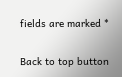fields are marked *

Back to top button